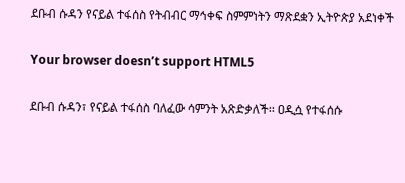ደቡብ ሱዳን የናይል ተፋሰስ የትብብር ማኅቀፍ ስምምነትን ማጽደቋን ኢትዮጵያ አደነቀች

Your browser doesn’t support HTML5

ደቡብ ሱዳን፣ የናይል ተፋሰስ ባለፈው ሳምንት አጽድቃለች፡፡ ዐዲሷ የተፋሰሱ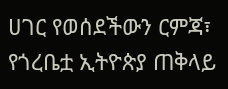ሀገር የወሰደችውን ርምጃ፣ የጎረቤቷ ኢትዮጵያ ጠቅላይ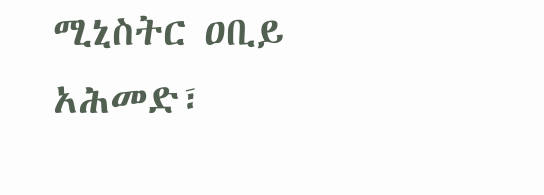ሚኒስትር ዐቢይ አሕመድ፣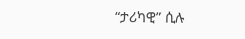“ታሪካዊ” ሲሉ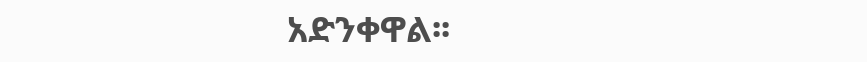አድንቀዋል፡፡